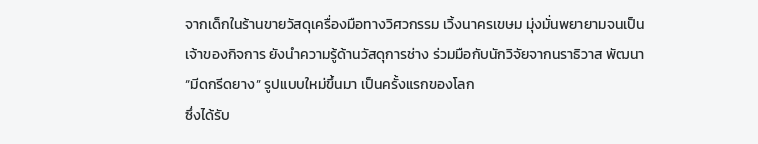จากเด็กในร้านขายวัสดุเครื่องมือทางวิศวกรรม เวิ้งนาครเขษม มุ่งมั่นพยายามจนเป็นเจ้าของกิจการ ยังนำความรู้ด้านวัสดุการช่าง ร่วมมือกับนักวิจัยจากนราธิวาส พัฒนา “มีดกรีดยาง” รูปแบบใหม่ขึ้นมา เป็นครั้งแรกของโลก
ซึ่งได้รับ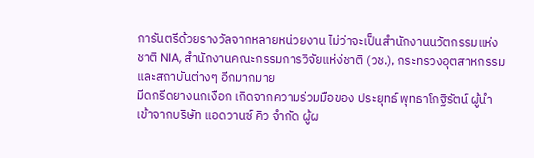การันตรีด้วยรางวัลจากหลายหน่วยงาน ไม่ว่าจะเป็นสำนักงานนวัตกรรมแห่งชาติ NIA, สำนักงานคณะกรรมการวิจัยแห่ง่ชาติ (วช.), กระทรวงอุตสาหกรรม และสถาบันต่างๆ อีกมากมาย
มีดกรีดยางนกเงือก เกิดจากความร่วมมือของ ประยุทธ์ พุทธาโกฐิรัตน์ ผู้นำเข้าจากบริษัท แอดวานซ์ คิว จำกัด ผู้ผ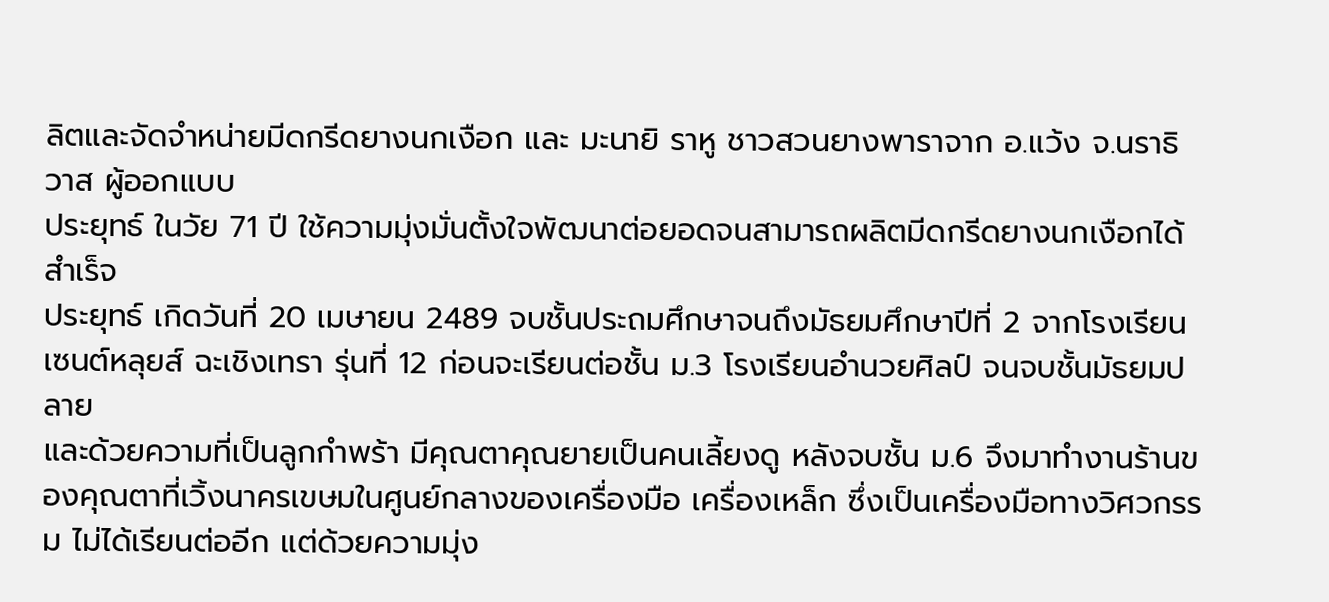ลิตและจัดจำหน่ายมีดกรีดยางนกเงือก และ มะนายิ ราหู ชาวสวนยางพาราจาก อ.แว้ง จ.นราธิวาส ผู้ออกแบบ
ประยุทธ์ ในวัย 71 ปี ใช้ความมุ่งมั่นตั้งใจพัฒนาต่อยอดจนสามารถผลิตมีดกรีดยางนกเงือกได้สำเร็จ
ประยุทธ์ เกิดวันที่ 20 เมษายน 2489 จบชั้นประถมศึกษาจนถึงมัธยมศึกษาปีที่ 2 จากโรงเรียนเซนต์หลุยส์ ฉะเชิงเทรา รุ่นที่ 12 ก่อนจะเรียนต่อชั้น ม.3 โรงเรียนอำนวยศิลป์ จนจบชั้นมัธยมปลาย
และด้วยความที่เป็นลูกกำพร้า มีคุณตาคุณยายเป็นคนเลี้ยงดู หลังจบชั้น ม.6 จึงมาทำงานร้านของคุณตาที่เวิ้งนาครเขษมในศูนย์กลางของเครื่องมือ เครื่องเหล็ก ซึ่งเป็นเครื่องมือทางวิศวกรรม ไม่ได้เรียนต่ออีก แต่ด้วยความมุ่ง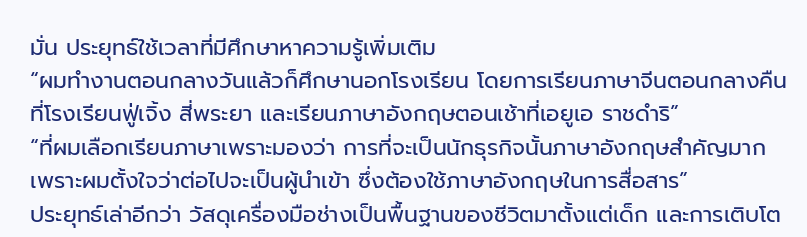มั่น ประยุทธ์ใช้เวลาที่มีศึกษาหาความรู้เพิ่มเติม
“ผมทำงานตอนกลางวันแล้วก็ศึกษานอกโรงเรียน โดยการเรียนภาษาจีนตอนกลางคืนที่โรงเรียนฟู่เจิ้ง สี่พระยา และเรียนภาษาอังกฤษตอนเช้าที่เอยูเอ ราชดำริ”
“ที่ผมเลือกเรียนภาษาเพราะมองว่า การที่จะเป็นนักธุรกิจนั้นภาษาอังกฤษสำคัญมาก เพราะผมตั้งใจว่าต่อไปจะเป็นผู้นำเข้า ซึ่งต้องใช้ภาษาอังกฤษในการสื่อสาร”
ประยุทธ์เล่าอีกว่า วัสดุเครื่องมือช่างเป็นพื้นฐานของชีวิตมาตั้งแต่เด็ก และการเติบโต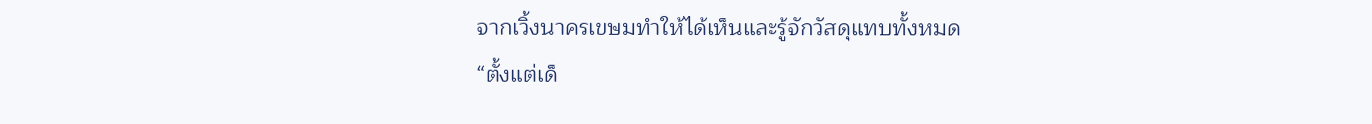จากเวิ้งนาครเขษมทำให้ได้เห็นและรู้จักวัสดุแทบทั้งหมด
“ตั้งแต่เด็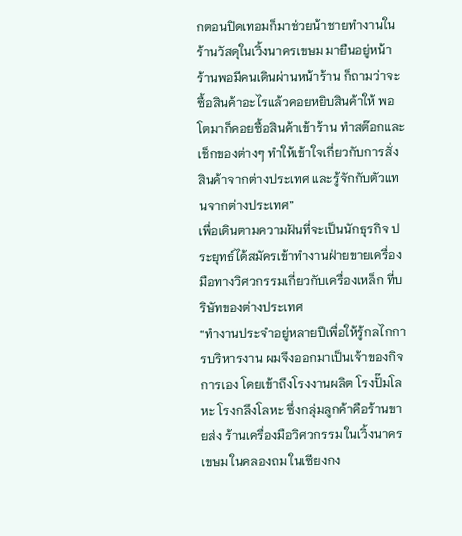กตอนปิดเทอมก็มาช่วยน้าชายทำงานในร้านวัสดุในเวิ้งนาครเขษม มายืนอยู่หน้าร้านพอมีคนเดินผ่านหน้าร้าน ก็ถามว่าจะซื้อสินค้าอะไรแล้วคอยหยิบสินค้าให้ พอโตมาก็คอยซื้อสินค้าเข้าร้าน ทำสต๊อกและเช็กของต่างๆ ทำให้เข้าใจเกี่ยวกับการสั่งสินค้าจากต่างประเทศ และรู้จักกับตัวแทนจากต่างประเทศ”
เพื่อเดินตามความฝันที่จะเป็นนักธุรกิจ ประยุทธ์ได้สมัครเข้าทำงานฝ่ายขายเครื่องมือทางวิศวกรรมเกี่ยวกับเครื่องเหล็ก ที่บริษัทของต่างประเทศ
“ทำงานประจำอยู่หลายปีเพื่อให้รู้กลไกการบริหารงาน ผมจึงออกมาเป็นเจ้าของกิจการเอง โดยเข้าถึงโรงงานผลิต โรงปั๊มโลหะ โรงกลึงโลหะ ซึ่งกลุ่มลูกค้าคือร้านขายส่ง ร้านเครื่องมือวิศวกรรม ในเวิ้งนาครเขษม ในคลองถม ในเซียงกง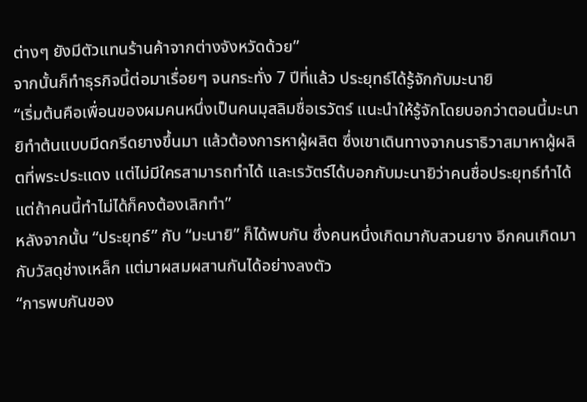ต่างๆ ยังมีตัวแทนร้านค้าจากต่างจังหวัดด้วย”
จากนั้นก็ทำธุรกิจนี้ต่อมาเรื่อยๆ จนกระทั่ง 7 ปีที่แล้ว ประยุทธ์ได้รู้จักกับมะนายิ
“เริ่มต้นคือเพื่อนของผมคนหนึ่งเป็นคนมุสลิมชื่อเรวัตร์ แนะนำให้รู้จักโดยบอกว่าตอนนี้มะนายิทำต้นแบบมีดกรีดยางขึ้นมา แล้วต้องการหาผู้ผลิต ซึ่งเขาเดินทางจากนราธิวาสมาหาผู้ผลิตที่พระประแดง แต่ไม่มีใครสามารถทำได้ และเรวัตร์ได้บอกกับมะนายิว่าคนชื่อประยุทธ์ทำได้ แต่ถ้าคนนี้ทำไม่ได้ก็คงต้องเลิกทำ”
หลังจากนั้น “ประยุทธ์” กับ “มะนายิ” ก็ได้พบกัน ซึ่งคนหนึ่งเกิดมากับสวนยาง อีกคนเกิดมากับวัสดุช่างเหล็ก แต่มาผสมผสานกันได้อย่างลงตัว
“การพบกันของ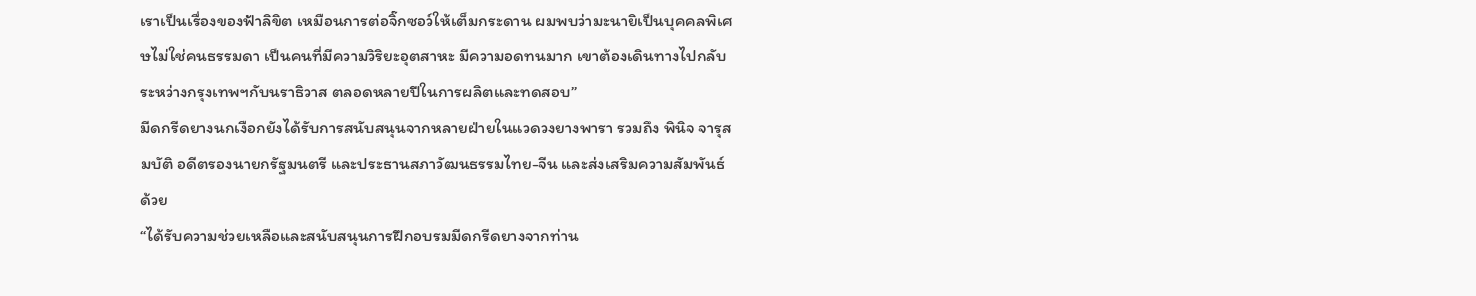เราเป็นเรื่องของฟ้าลิขิต เหมือนการต่อจิ๊กซอว์ให้เต็มกระดาน ผมพบว่ามะนายิเป็นบุคคลพิเศษไม่ใช่คนธรรมดา เป็นคนที่มีความวิริยะอุตสาหะ มีความอดทนมาก เขาต้องเดินทางไปกลับระหว่างกรุงเทพฯกับนราธิวาส ตลอดหลายปีในการผลิตและทดสอบ”
มีดกรีดยางนกเงือกยังได้รับการสนับสนุนจากหลายฝ่ายในแวดวงยางพารา รวมถึง พินิจ จารุสมบัติ อดีตรองนายกรัฐมนตรี และประธานสภาวัฒนธรรมไทย-จีน และส่งเสริมความสัมพันธ์ด้วย
“ได้รับความช่วยเหลือและสนับสนุนการฝึกอบรมมีดกรีดยางจากท่าน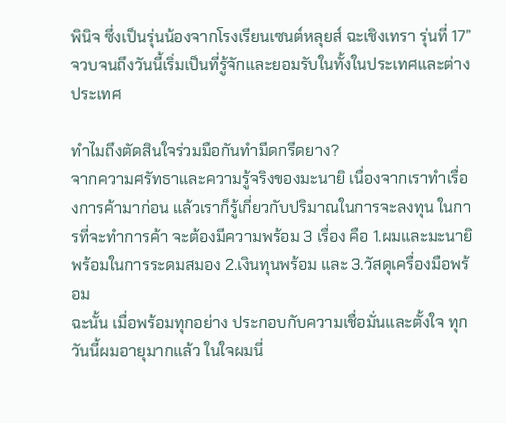พินิจ ซึ่งเป็นรุ่นน้องจากโรงเรียนเซนต์หลุยส์ ฉะเชิงเทรา รุ่นที่ 17”
จวบจนถึงวันนี้เริ่มเป็นที่รู้จักและยอมรับในทั้งในประเทศและต่างประเทศ

ทำไมถึงตัดสินใจร่วมมือกันทำมีดกรีดยาง?
จากความศรัทธาและความรู้จริงของมะนายิ เนื่องจากเราทำเรื่องการค้ามาก่อน แล้วเราก็รู้เกี่ยวกับปริมาณในการจะลงทุน ในการที่จะทำการค้า จะต้องมีความพร้อม 3 เรื่อง คือ 1.ผมและมะนายิพร้อมในการระดมสมอง 2.เงินทุนพร้อม และ 3.วัสดุเครื่องมือพร้อม
ฉะนั้น เมื่อพร้อมทุกอย่าง ประกอบกับความเชื่อมั่นและตั้งใจ ทุกวันนี้ผมอายุมากแล้ว ในใจผมนี่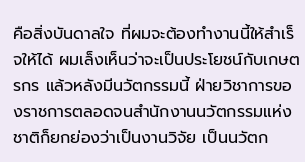คือสิ่งบันดาลใจ ที่ผมจะต้องทำงานนี้ให้สำเร็จให้ได้ ผมเล็งเห็นว่าจะเป็นประโยชน์กับเกษตรกร แล้วหลังมีนวัตกรรมนี้ ฝ่ายวิชาการของราชการตลอดจนสำนักงานนวัตกรรมแห่งชาติก็ยกย่องว่าเป็นงานวิจัย เป็นนวัตก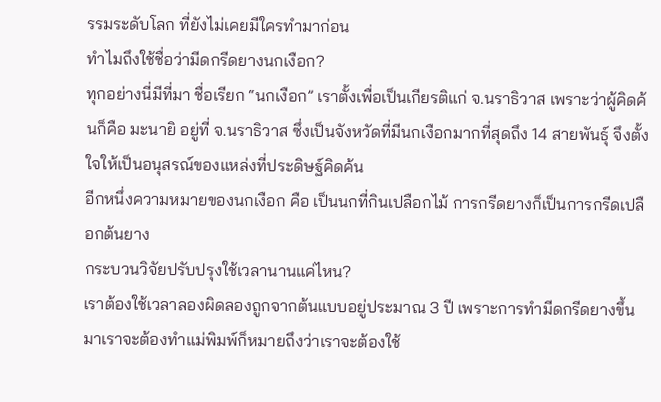รรมระดับโลก ที่ยังไม่เคยมีใครทำมาก่อน
ทำไมถึงใช้ชื่อว่ามีดกรีดยางนกเงือก?
ทุกอย่างนี่มีที่มา ชื่อเรียก “นกเงือก” เราตั้งเพื่อเป็นเกียรติแก่ จ.นราธิวาส เพราะว่าผู้คิดค้นก็คือ มะนายิ อยู่ที่ จ.นราธิวาส ซึ่งเป็นจังหวัดที่มีนกเงือกมากที่สุดถึง 14 สายพันธุ์ จึงตั้งใจให้เป็นอนุสรณ์ของแหล่งที่ประดิษฐ์คิดค้น
อีกหนึ่งความหมายของนกเงือก คือ เป็นนกที่กินเปลือกไม้ การกรีดยางก็เป็นการกรีดเปลือกต้นยาง
กระบวนวิจัยปรับปรุงใช้เวลานานแค่ไหน?
เราต้องใช้เวลาลองผิดลองถูกจากต้นแบบอยู่ประมาณ 3 ปี เพราะการทำมีดกรีดยางขึ้นมาเราจะต้องทำแม่พิมพ์ก็หมายถึงว่าเราจะต้องใช้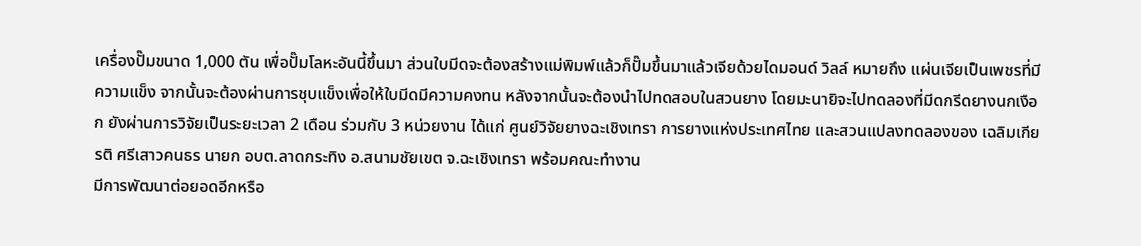เครื่องปั๊มขนาด 1,000 ตัน เพื่อปั๊มโลหะอันนี้ขึ้นมา ส่วนใบมีดจะต้องสร้างแม่พิมพ์แล้วก็ปั๊มขึ้นมาแล้วเจียด้วยไดมอนด์ วิลล์ หมายถึง แผ่นเจียเป็นเพชรที่มีความแข็ง จากนั้นจะต้องผ่านการชุบแข็งเพื่อให้ใบมีดมีความคงทน หลังจากนั้นจะต้องนำไปทดสอบในสวนยาง โดยมะนายิจะไปทดลองที่มีดกรีดยางนกเงือก ยังผ่านการวิจัยเป็นระยะเวลา 2 เดือน ร่วมกับ 3 หน่วยงาน ได้แก่ ศูนย์วิจัยยางฉะเชิงเทรา การยางแห่งประเทศไทย และสวนแปลงทดลองของ เฉลิมเกียรติ ศรีเสาวคนธร นายก อบต.ลาดกระทิง อ.สนามชัยเขต จ.ฉะเชิงเทรา พร้อมคณะทำงาน
มีการพัฒนาต่อยอดอีกหรือ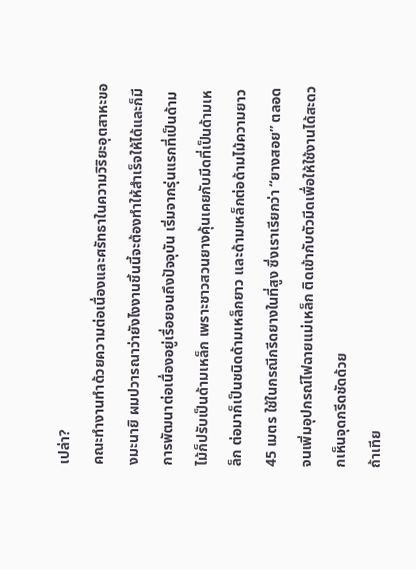เปล่า?
คณะทำงานทำด้วยความต่อเนื่องและศรัทธาในความวิริยะอุตสาหะของมะนายิ ผมปวารณาว่ายังไงงานชิ้นนี้จะต้องทำให้สำเร็จให้ได้และก็มีการพัฒนาต่อเนื่องอยู่เรื่อยจนถึงปัจจุบัน เริ่มจากรุ่นแรกที่เป็นด้ามไม้ก็ปรับเป็นด้ามเหล็ก เพราะชาวสวนยางคุ้นเคยกับมีดที่เป็นด้ามเหล็ก ต่อมาก็เป็นชนิดด้ามเหล็กยาว และด้ามเหล็กต่อด้ามไม้ความยาว 45 เมตร ใช้ในกรณีกรีดยางในที่สูง ซึ่งเราเรียกว่า “ยางสอย” ตลอดจนเพิ่มอุปกรณ์ไฟฉายแม่เหล็ก ติดเข้ากับตัวมีดเพื่อให้ใช้งานได้สะดวกเห็นจุดกรีดชัดด้วย
ถ้าเทีย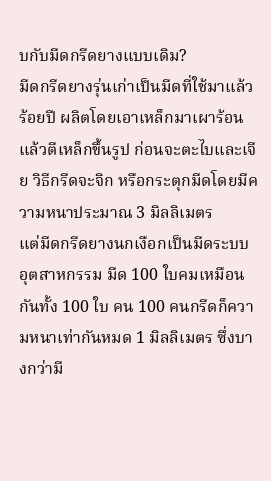บกับมีดกรีดยางแบบเดิม?
มีดกรีดยางรุ่นเก่าเป็นมีดที่ใช้มาแล้วร้อยปี ผลิตโดยเอาเหล็กมาเผาร้อน แล้วตีเหล็กขึ้นรูป ก่อนจะตะไบและเจีย วิธีกรีดจะจิก หรือกระตุกมีดโดยมีความหนาประมาณ 3 มิลลิเมตร
แต่มีดกรีดยางนกเงือกเป็นมีดระบบอุตสาหกรรม มีด 100 ใบคมเหมือนกันทั้ง 100 ใบ คน 100 คนกรีดก็ความหนาเท่ากันหมด 1 มิลลิเมตร ซึ่งบางกว่ามี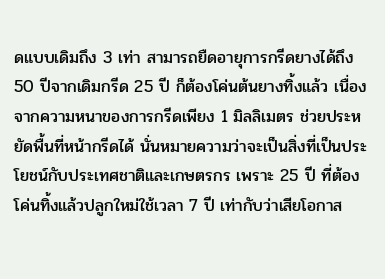ดแบบเดิมถึง 3 เท่า สามารถยืดอายุการกรีดยางได้ถึง 50 ปีจากเดิมกรีด 25 ปี ก็ต้องโค่นต้นยางทิ้งแล้ว เนื่องจากความหนาของการกรีดเพียง 1 มิลลิเมตร ช่วยประหยัดพื้นที่หน้ากรีดได้ นั่นหมายความว่าจะเป็นสิ่งที่เป็นประโยชน์กับประเทศชาติและเกษตรกร เพราะ 25 ปี ที่ต้องโค่นทิ้งแล้วปลูกใหม่ใช้เวลา 7 ปี เท่ากับว่าเสียโอกาส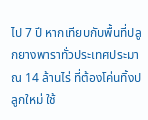ไป 7 ปี หากเทียบกับพื้นที่ปลูกยางพาราทั่วประเทศประมาณ 14 ล้านไร่ ที่ต้องโค่นทิ้งปลูกใหม่ ใช้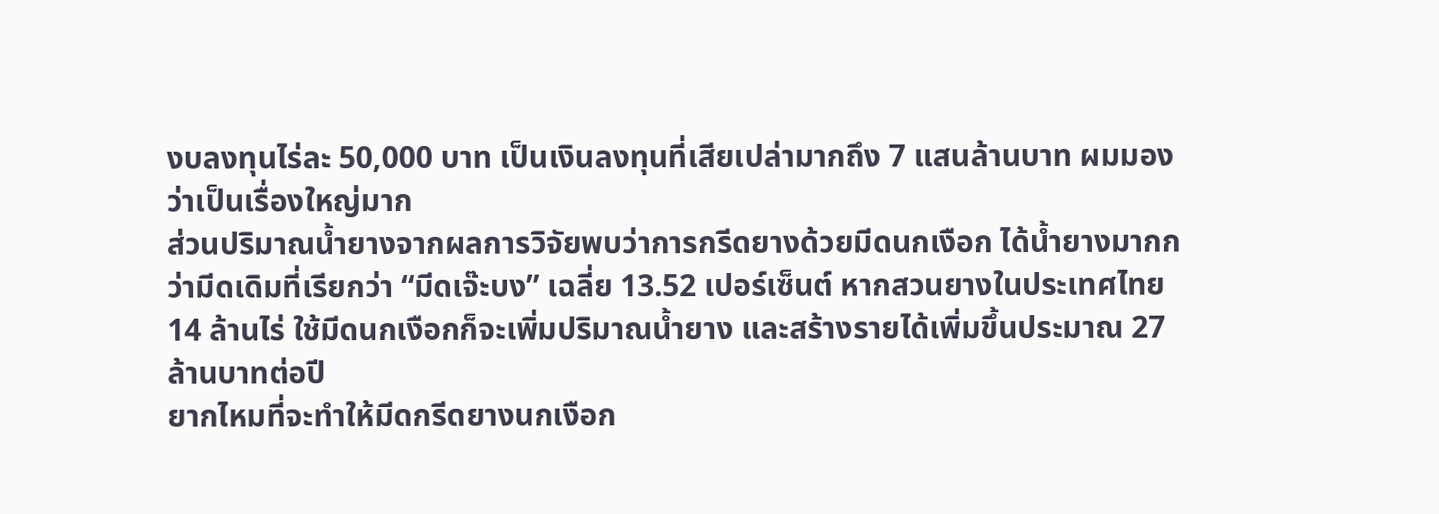งบลงทุนไร่ละ 50,000 บาท เป็นเงินลงทุนที่เสียเปล่ามากถึง 7 แสนล้านบาท ผมมองว่าเป็นเรื่องใหญ่มาก
ส่วนปริมาณน้ำยางจากผลการวิจัยพบว่าการกรีดยางด้วยมีดนกเงือก ได้น้ำยางมากกว่ามีดเดิมที่เรียกว่า “มีดเจ๊ะบง” เฉลี่ย 13.52 เปอร์เซ็นต์ หากสวนยางในประเทศไทย 14 ล้านไร่ ใช้มีดนกเงือกก็จะเพิ่มปริมาณน้ำยาง และสร้างรายได้เพิ่มขึ้นประมาณ 27 ล้านบาทต่อปี
ยากไหมที่จะทำให้มีดกรีดยางนกเงือก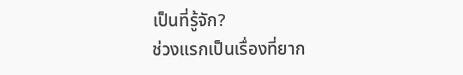เป็นที่รู้จัก?
ช่วงแรกเป็นเรื่องที่ยาก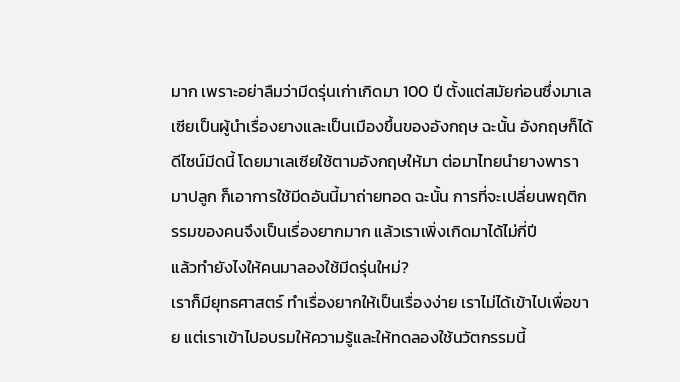มาก เพราะอย่าลืมว่ามีดรุ่นเก่าเกิดมา 100 ปี ตั้งแต่สมัยก่อนซึ่งมาเลเซียเป็นผู้นำเรื่องยางและเป็นเมืองขึ้นของอังกฤษ ฉะนั้น อังกฤษก็ได้ดีไซน์มีดนี้ โดยมาเลเซียใช้ตามอังกฤษให้มา ต่อมาไทยนำยางพารามาปลูก ก็เอาการใช้มีดอันนี้มาถ่ายทอด ฉะนั้น การที่จะเปลี่ยนพฤติกรรมของคนจึงเป็นเรื่องยากมาก แล้วเราเพิ่งเกิดมาได้ไม่กี่ปี
แล้วทำยังไงให้คนมาลองใช้มีดรุ่นใหม่?
เราก็มียุทธศาสตร์ ทำเรื่องยากให้เป็นเรื่องง่าย เราไม่ได้เข้าไปเพื่อขาย แต่เราเข้าไปอบรมให้ความรู้และให้ทดลองใช้นวัตกรรมนี้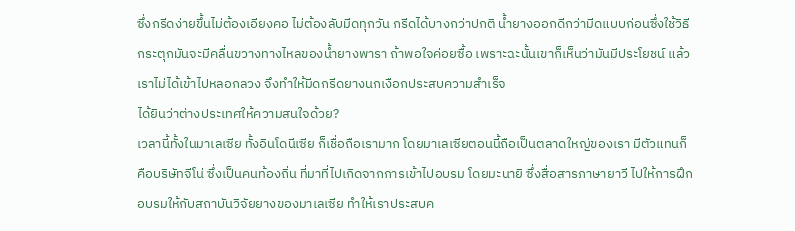ซึ่งกรีดง่ายขึ้นไม่ต้องเอียงคอ ไม่ต้องลับมีดทุกวัน กรีดได้บางกว่าปกติ น้ำยางออกดีกว่ามีดแบบก่อนซึ่งใช้วิธีกระตุกมันจะมีคลื่นขวางทางไหลของน้ำยางพารา ถ้าพอใจค่อยซื้อ เพราะฉะนั้นเขาก็เห็นว่ามันมีประโยชน์ แล้วเราไม่ได้เข้าไปหลอกลวง จึงทำให้มีดกรีดยางนกเงือกประสบความสำเร็จ
ได้ยินว่าต่างประเทศให้ความสนใจด้วย?
เวลานี้ทั้งในมาเลเซีย ทั้งอินโดนีเซีย ก็เชื่อถือเรามาก โดยมาเลเซียตอนนี้ถือเป็นตลาดใหญ่ของเรา มีตัวแทนก็คือบริษัทจีโน่ ซึ่งเป็นคนท้องถิ่น ที่มาที่ไปเกิดจากการเข้าไปอบรม โดยมะนายิ ซึ่งสื่อสารภาษายาวี ไปให้การฝึกอบรมให้กับสถาบันวิจัยยางของมาเลเซีย ทำให้เราประสบค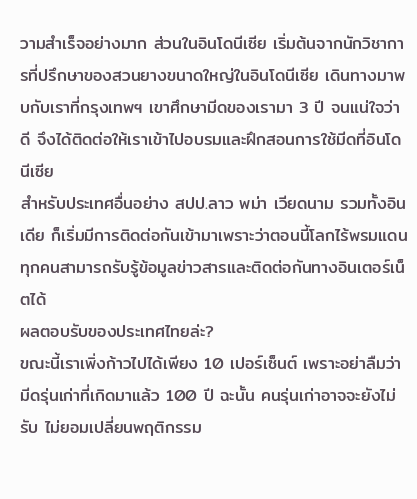วามสำเร็จอย่างมาก ส่วนในอินโดนีเซีย เริ่มต้นจากนักวิชาการที่ปรึกษาของสวนยางขนาดใหญ่ในอินโดนีเซีย เดินทางมาพบกับเราที่กรุงเทพฯ เขาศึกษามีดของเรามา 3 ปี จนแน่ใจว่าดี จึงได้ติดต่อให้เราเข้าไปอบรมและฝึกสอนการใช้มีดที่อินโดนีเซีย
สำหรับประเทศอื่นอย่าง สปป.ลาว พม่า เวียดนาม รวมทั้งอินเดีย ก็เริ่มมีการติดต่อกันเข้ามาเพราะว่าตอนนี้โลกไร้พรมแดน ทุกคนสามารถรับรู้ข้อมูลข่าวสารและติดต่อกันทางอินเตอร์เน็ตได้
ผลตอบรับของประเทศไทยล่ะ?
ขณะนี้เราเพิ่งก้าวไปได้เพียง 10 เปอร์เซ็นต์ เพราะอย่าลืมว่ามีดรุ่นเก่าที่เกิดมาแล้ว 100 ปี ฉะนั้น คนรุ่นเก่าอาจจะยังไม่รับ ไม่ยอมเปลี่ยนพฤติกรรม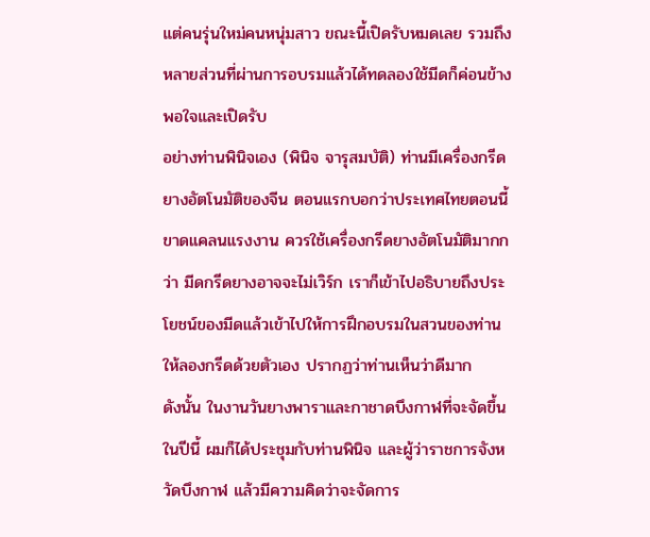แต่คนรุ่นใหม่คนหนุ่มสาว ขณะนี้เปิดรับหมดเลย รวมถึงหลายส่วนที่ผ่านการอบรมแล้วได้ทดลองใช้มีดก็ค่อนข้างพอใจและเปิดรับ
อย่างท่านพินิจเอง (พินิจ จารุสมบัติ) ท่านมีเครื่องกรีดยางอัตโนมัติของจีน ตอนแรกบอกว่าประเทศไทยตอนนี้ขาดแคลนแรงงาน ควรใช้เครื่องกรีดยางอัตโนมัติมากกว่า มีดกรีดยางอาจจะไม่เวิร์ก เราก็เข้าไปอธิบายถึงประโยชน์ของมีดแล้วเข้าไปให้การฝึกอบรมในสวนของท่าน ให้ลองกรีดด้วยตัวเอง ปรากฏว่าท่านเห็นว่าดีมาก
ดังนั้น ในงานวันยางพาราและกาชาดบึงกาฬที่จะจัดขึ้นในปีนี้ ผมก็ได้ประชุมกับท่านพินิจ และผู้ว่าราชการจังหวัดบึงกาฬ แล้วมีความคิดว่าจะจัดการ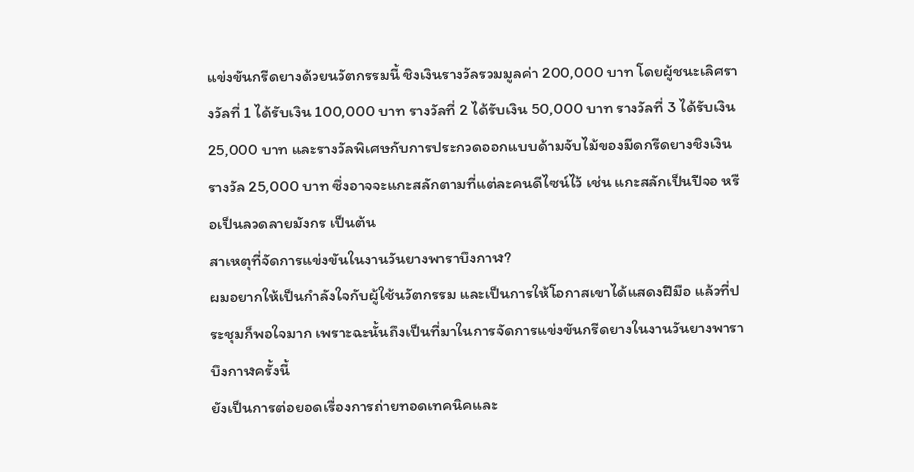แข่งขันกรีดยางด้วยนวัตกรรมนี้ ชิงเงินรางวัลรวมมูลค่า 200,000 บาท โดยผู้ชนะเลิศรางวัลที่ 1 ได้รับเงิน 100,000 บาท รางวัลที่ 2 ได้รับเงิน 50,000 บาท รางวัลที่ 3 ได้รับเงิน 25,000 บาท และรางวัลพิเศษกับการประกวดออกแบบด้ามจับไม้ของมีดกรีดยางชิงเงินรางวัล 25,000 บาท ซึ่งอาจจะแกะสลักตามที่แต่ละคนดีไซน์ไว้ เช่น แกะสลักเป็นปีจอ หรือเป็นลวดลายมังกร เป็นต้น
สาเหตุที่จัดการแข่งขันในงานวันยางพาราบึงกาฬ?
ผมอยากให้เป็นกำลังใจกับผู้ใช้นวัตกรรม และเป็นการให้โอกาสเขาได้แสดงฝีมือ แล้วที่ประชุมก็พอใจมาก เพราะฉะนั้นถึงเป็นที่มาในการจัดการแข่งขันกรีดยางในงานวันยางพาราบึงกาฬครั้งนี้
ยังเป็นการต่อยอดเรื่องการถ่ายทอดเทคนิคและ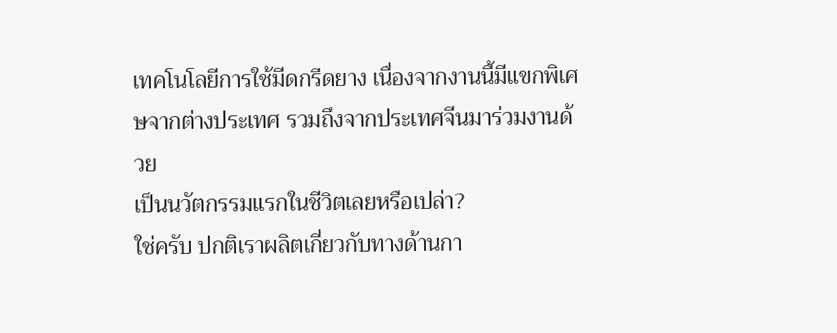เทคโนโลยีการใช้มีดกรีดยาง เนื่องจากงานนี้มีแขกพิเศษจากต่างประเทศ รวมถึงจากประเทศจีนมาร่วมงานด้วย
เป็นนวัตกรรมแรกในชีวิตเลยหรือเปล่า?
ใช่ครับ ปกติเราผลิตเกี่ยวกับทางด้านกา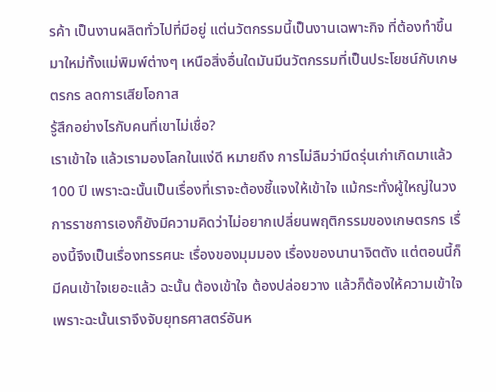รค้า เป็นงานผลิตทั่วไปที่มีอยู่ แต่นวัตกรรมนี้เป็นงานเฉพาะกิจ ที่ต้องทำขึ้นมาใหม่ทั้งแม่พิมพ์ต่างๆ เหนือสิ่งอื่นใดมันมีนวัตกรรมที่เป็นประโยชน์กับเกษตรกร ลดการเสียโอกาส
รู้สึกอย่างไรกับคนที่เขาไม่เชื่อ?
เราเข้าใจ แล้วเรามองโลกในแง่ดี หมายถึง การไม่ลืมว่ามีดรุ่นเก่าเกิดมาแล้ว 100 ปี เพราะฉะนั้นเป็นเรื่องที่เราจะต้องชี้แจงให้เข้าใจ แม้กระทั่งผู้ใหญ่ในวงการราชการเองก็ยังมีความคิดว่าไม่อยากเปลี่ยนพฤติกรรมของเกษตรกร เรื่องนี้จึงเป็นเรื่องทรรศนะ เรื่องของมุมมอง เรื่องของนานาจิตตัง แต่ตอนนี้ก็มีคนเข้าใจเยอะแล้ว ฉะนั้น ต้องเข้าใจ ต้องปล่อยวาง แล้วก็ต้องให้ความเข้าใจเพราะฉะนั้นเราจึงจับยุทธศาสตร์อันห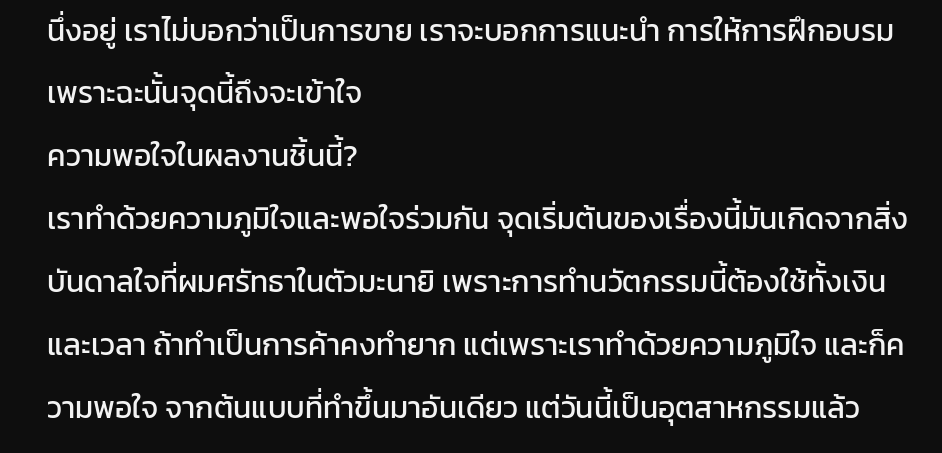นึ่งอยู่ เราไม่บอกว่าเป็นการขาย เราจะบอกการแนะนำ การให้การฝึกอบรม เพราะฉะนั้นจุดนี้ถึงจะเข้าใจ
ความพอใจในผลงานชิ้นนี้?
เราทำด้วยความภูมิใจและพอใจร่วมกัน จุดเริ่มต้นของเรื่องนี้มันเกิดจากสิ่งบันดาลใจที่ผมศรัทธาในตัวมะนายิ เพราะการทำนวัตกรรมนี้ต้องใช้ทั้งเงินและเวลา ถ้าทำเป็นการค้าคงทำยาก แต่เพราะเราทำด้วยความภูมิใจ และก็ความพอใจ จากต้นแบบที่ทำขึ้นมาอันเดียว แต่วันนี้เป็นอุตสาหกรรมแล้ว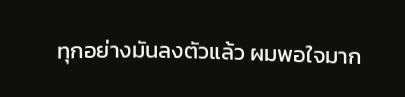ทุกอย่างมันลงตัวแล้ว ผมพอใจมาก